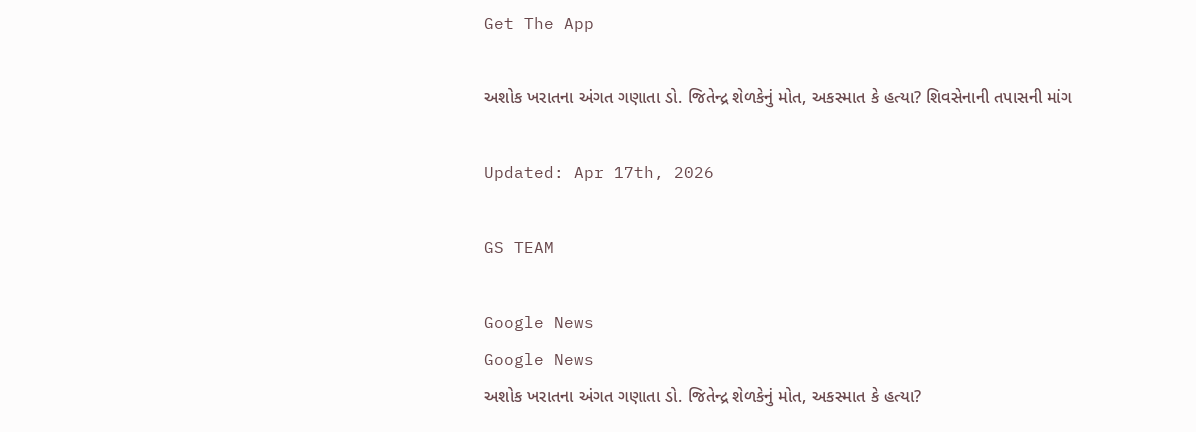Get The App

અશોક ખરાતના અંગત ગણાતા ડો. જિતેન્દ્ર શેળકેનું મોત, અકસ્માત કે હત્યા? શિવસેનાની તપાસની માંગ

Updated: Apr 17th, 2026

GS TEAM

Google News
Google News
અશોક ખરાતના અંગત ગણાતા ડો. જિતેન્દ્ર શેળકેનું મોત, અકસ્માત કે હત્યા?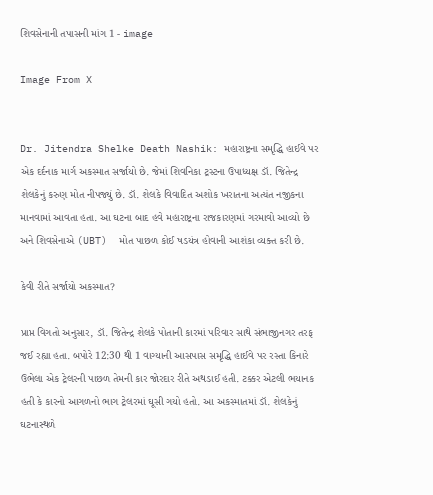શિવસેનાની તપાસની માંગ 1 - image

Image From X


Dr. Jitendra Shelke Death Nashik: મહારાષ્ટ્રના સમૃદ્ધિ હાઈવે પર એક દર્દનાક માર્ગ અકસ્માત સર્જાયો છે. જેમાં શિવનિકા ટ્રસ્ટના ઉપાધ્યક્ષ ડૉ. જિતેન્દ્ર શેલકેનું કરુણ મોત નીપજ્યું છે. ડૉ. શેલકે વિવાદિત અશોક ખરાતના અત્યંત નજીકના માનવામાં આવતા હતા. આ ઘટના બાદ હવે મહારાષ્ટ્રના રાજકારણમાં ગરમાવો આવ્યો છે અને શિવસેનાએ (UBT)  મોત પાછળ કોઈ ષડયંત્ર હોવાની આશંકા વ્યક્ત કરી છે.

કેવી રીતે સર્જાયો અકસ્માત?

પ્રાપ્ત વિગતો અનુસાર, ડૉ. જિતેન્દ્ર શેલકે પોતાની કારમાં પરિવાર સાથે સંભાજીનગર તરફ જઈ રહ્યા હતા. બપોરે 12:30 થી 1 વાગ્યાની આસપાસ સમૃદ્ધિ હાઈવે પર રસ્તા કિનારે ઉભેલા એક ટ્રેલરની પાછળ તેમની કાર જોરદાર રીતે અથડાઈ હતી. ટક્કર એટલી ભયાનક હતી કે કારનો આગળનો ભાગ ટ્રેલરમાં ઘૂસી ગયો હતો. આ અકસ્માતમાં ડૉ. શેલકેનું ઘટનાસ્થળે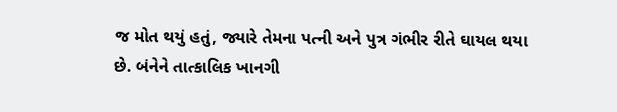જ મોત થયું હતું, જ્યારે તેમના પત્ની અને પુત્ર ગંભીર રીતે ઘાયલ થયા છે. બંનેને તાત્કાલિક ખાનગી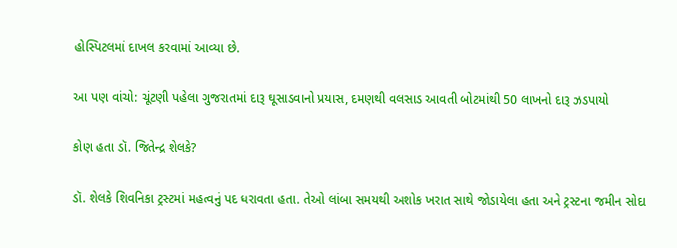હોસ્પિટલમાં દાખલ કરવામાં આવ્યા છે.

આ પણ વાંચો: ચૂંટણી પહેલા ગુજરાતમાં દારૂ ઘૂસાડવાનો પ્રયાસ, દમણથી વલસાડ આવતી બોટમાંથી 50 લાખનો દારૂ ઝડપાયો

કોણ હતા ડૉ. જિતેન્દ્ર શેલકે?

ડૉ. શેલકે શિવનિકા ટ્રસ્ટમાં મહત્વનું પદ ધરાવતા હતા. તેઓ લાંબા સમયથી અશોક ખરાત સાથે જોડાયેલા હતા અને ટ્રસ્ટના જમીન સોદા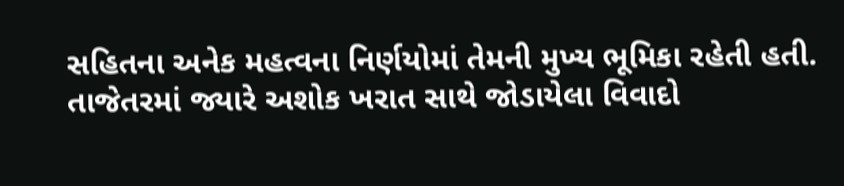સહિતના અનેક મહત્વના નિર્ણયોમાં તેમની મુખ્ય ભૂમિકા રહેતી હતી. તાજેતરમાં જ્યારે અશોક ખરાત સાથે જોડાયેલા વિવાદો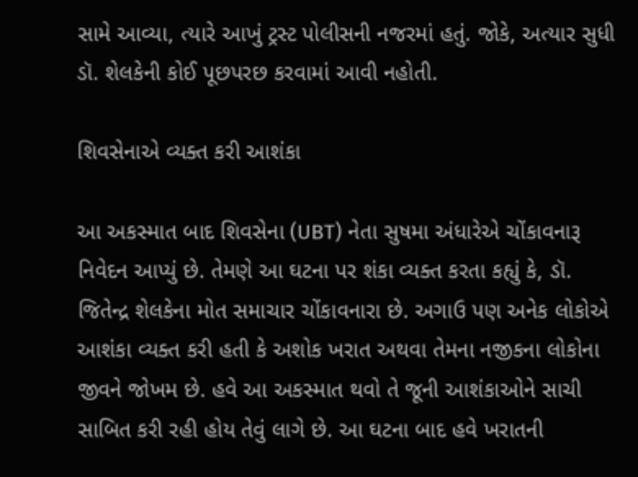સામે આવ્યા, ત્યારે આખું ટ્રસ્ટ પોલીસની નજરમાં હતું. જોકે, અત્યાર સુધી ડૉ. શેલકેની કોઈ પૂછપરછ કરવામાં આવી નહોતી.

શિવસેનાએ વ્યક્ત કરી આશંકા

આ અકસ્માત બાદ શિવસેના (UBT) નેતા સુષમા અંધારેએ ચોંકાવનારૂ નિવેદન આપ્યું છે. તેમણે આ ઘટના પર શંકા વ્યક્ત કરતા કહ્યું કે, ડૉ. જિતેન્દ્ર શેલકેના મોત સમાચાર ચોંકાવનારા છે. અગાઉ પણ અનેક લોકોએ આશંકા વ્યક્ત કરી હતી કે અશોક ખરાત અથવા તેમના નજીકના લોકોના જીવને જોખમ છે. હવે આ અકસ્માત થવો તે જૂની આશંકાઓને સાચી સાબિત કરી રહી હોય તેવું લાગે છે. આ ઘટના બાદ હવે ખરાતની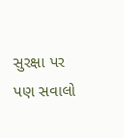સુરક્ષા પર પણ સવાલો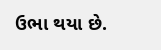ઉભા થયા છે.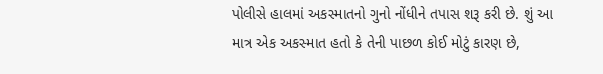પોલીસે હાલમાં અકસ્માતનો ગુનો નોંધીને તપાસ શરૂ કરી છે. શું આ માત્ર એક અકસ્માત હતો કે તેની પાછળ કોઈ મોટું કારણ છે,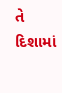તે દિશામાં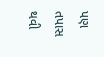પણ તપાસ થવી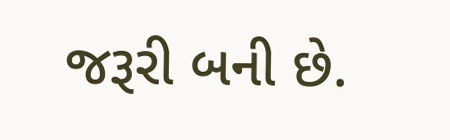જરૂરી બની છે.